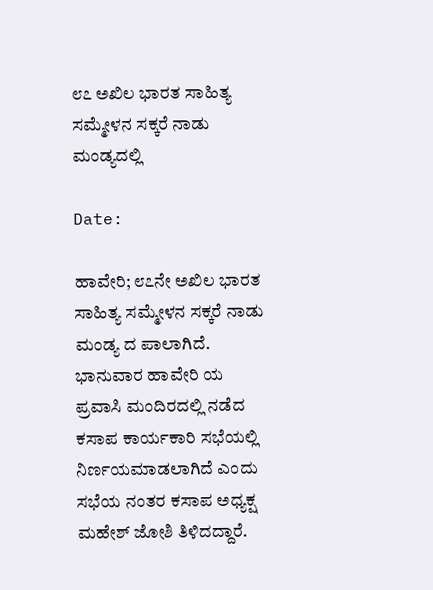೮೭ ಅಖಿಲ ಭಾರತ ಸಾಹಿತ್ಯ ಸಮ್ಮೇಳನ ಸಕ್ಕರೆ ನಾಡು ಮಂಡ್ಯದಲ್ಲಿ

Date:

ಹಾವೇರಿ; ೮೭ನೇ ಅಖಿಲ ಭಾರತ ಸಾಹಿತ್ಯ ಸಮ್ಮೇಳನ ಸಕ್ಕರೆ ನಾಡು ಮಂಡ್ಯ ದ ಪಾಲಾಗಿದೆ. ಭಾನುವಾರ ಹಾವೇರಿ ಯ ಪ್ರವಾಸಿ ಮಂದಿರದಲ್ಲಿ ನಡೆದ ಕಸಾಪ ಕಾರ್ಯಕಾರಿ ಸಭೆಯಲ್ಲಿ ನಿರ್ಣಯಮಾಡಲಾಗಿದೆ ಎಂದು ಸಭೆಯ ನಂತರ ಕಸಾಪ ಅಧ್ಯಕ್ಷ ಮಹೇಶ್ ಜೋಶಿ ತಿಳಿದದ್ದಾರೆ.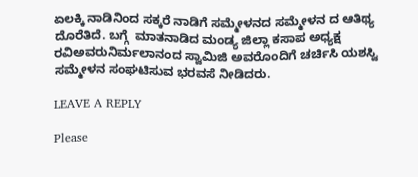ಏಲಕ್ಕಿ ನಾಡಿನಿಂದ‌ ಸಕ್ಕರೆ ನಾಡಿಗೆ ಸಮ್ಮೇಳನದ ಸಮ್ಮೇಳನ ದ ಆತಿಥ್ಯ ದೊರೆತಿದೆ. ಬಗ್ಗೆ  ಮಾತನಾಡಿದ ಮಂಡ್ಯ ಜಿಲ್ಲಾ ಕಸಾಪ ಅಧ್ಯಕ್ಷ ರವಿ‌ಅವರು‌ನಿರ್ಮಲಾನಂದ ಸ್ವಾಮಿಜಿ ಅವರೊಂದಿಗೆ ‌ಚರ್ಚಿಸಿ ಯಶಸ್ವಿ ಸಮ್ಮೇಳನ ಸಂಘಟಿಸುವ ಭರವಸೆ ನೀಡಿದರು.

LEAVE A REPLY

Please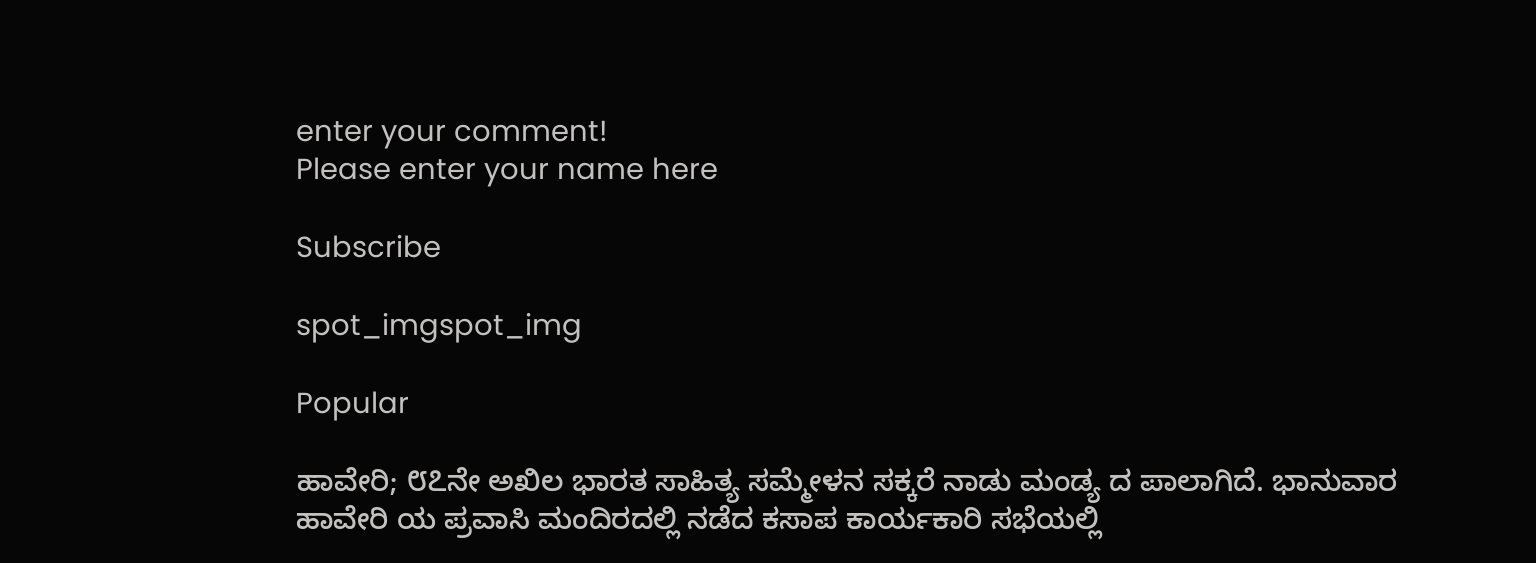enter your comment!
Please enter your name here

Subscribe

spot_imgspot_img

Popular

ಹಾವೇರಿ; ೮೭ನೇ ಅಖಿಲ ಭಾರತ ಸಾಹಿತ್ಯ ಸಮ್ಮೇಳನ ಸಕ್ಕರೆ ನಾಡು ಮಂಡ್ಯ ದ ಪಾಲಾಗಿದೆ. ಭಾನುವಾರ ಹಾವೇರಿ ಯ ಪ್ರವಾಸಿ ಮಂದಿರದಲ್ಲಿ ನಡೆದ ಕಸಾಪ ಕಾರ್ಯಕಾರಿ ಸಭೆಯಲ್ಲಿ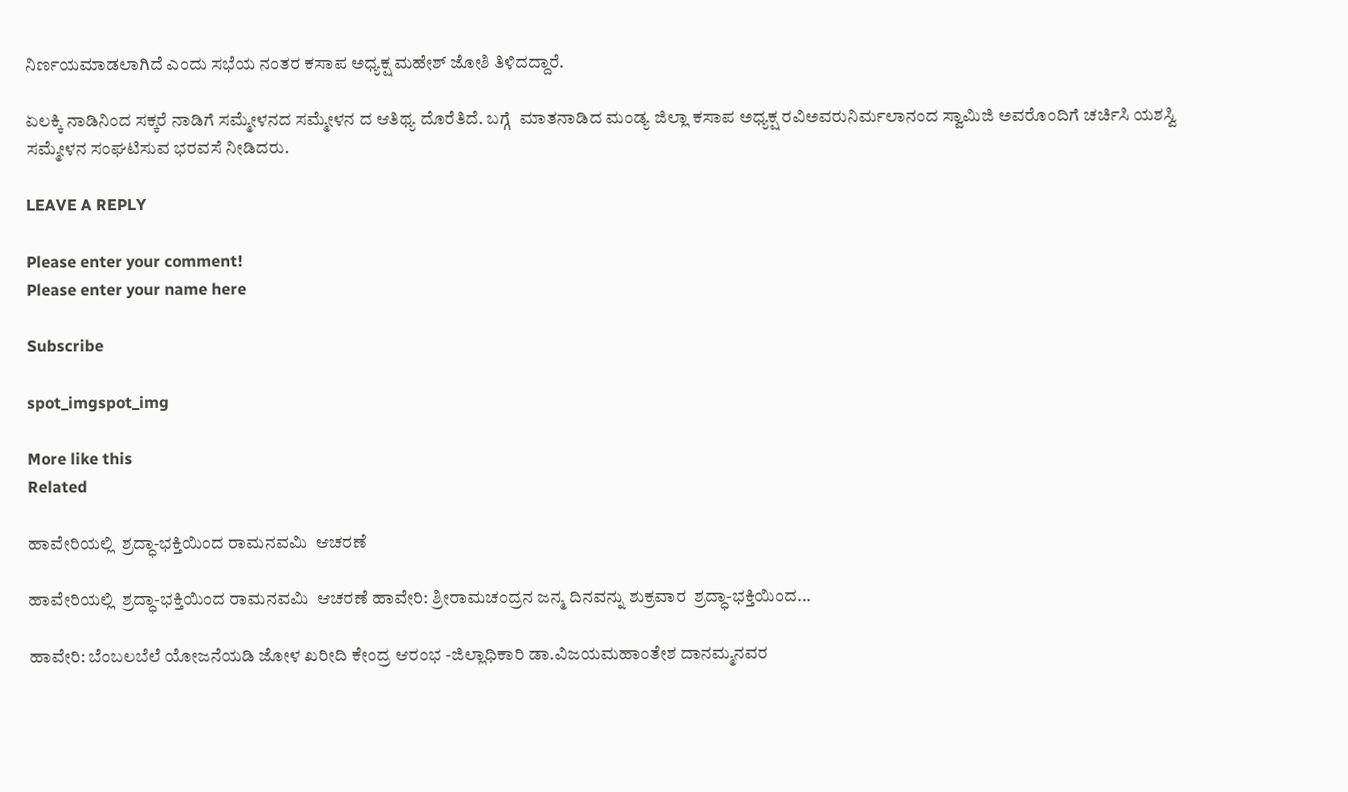ನಿರ್ಣಯಮಾಡಲಾಗಿದೆ ಎಂದು ಸಭೆಯ ನಂತರ ಕಸಾಪ ಅಧ್ಯಕ್ಷ ಮಹೇಶ್ ಜೋಶಿ ತಿಳಿದದ್ದಾರೆ.

ಏಲಕ್ಕಿ ನಾಡಿನಿಂದ‌ ಸಕ್ಕರೆ ನಾಡಿಗೆ ಸಮ್ಮೇಳನದ ಸಮ್ಮೇಳನ ದ ಆತಿಥ್ಯ ದೊರೆತಿದೆ. ಬಗ್ಗೆ  ಮಾತನಾಡಿದ ಮಂಡ್ಯ ಜಿಲ್ಲಾ ಕಸಾಪ ಅಧ್ಯಕ್ಷ ರವಿ‌ಅವರು‌ನಿರ್ಮಲಾನಂದ ಸ್ವಾಮಿಜಿ ಅವರೊಂದಿಗೆ ‌ಚರ್ಚಿಸಿ ಯಶಸ್ವಿ ಸಮ್ಮೇಳನ ಸಂಘಟಿಸುವ ಭರವಸೆ ನೀಡಿದರು.

LEAVE A REPLY

Please enter your comment!
Please enter your name here

Subscribe

spot_imgspot_img

More like this
Related

ಹಾವೇರಿಯಲ್ಲಿ  ಶ್ರದ್ಧಾ-ಭಕ್ತಿಯಿಂದ ರಾಮನವಮಿ  ಆಚರಣೆ

ಹಾವೇರಿಯಲ್ಲಿ  ಶ್ರದ್ಧಾ-ಭಕ್ತಿಯಿಂದ ರಾಮನವಮಿ  ಆಚರಣೆ ಹಾವೇರಿ: ಶ್ರೀರಾಮಚಂದ್ರನ ಜನ್ಮ ದಿನವನ್ನು ಶುಕ್ರವಾರ  ಶ್ರದ್ಧಾ-ಭಕ್ತಿಯಿಂದ...

ಹಾವೇರಿ: ಬೆಂಬಲಬೆಲೆ ಯೋಜನೆಯಡಿ ಜೋಳ ಖರೀದಿ ಕೇಂದ್ರ ಆರಂಭ -ಜಿಲ್ಲಾಧಿಕಾರಿ ಡಾ.ವಿಜಯಮಹಾಂತೇಶ ದಾನಮ್ಮನವರ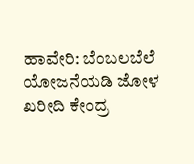ಹಾವೇರಿ: ಬೆಂಬಲಬೆಲೆ ಯೋಜನೆಯಡಿ ಜೋಳ ಖರೀದಿ ಕೇಂದ್ರ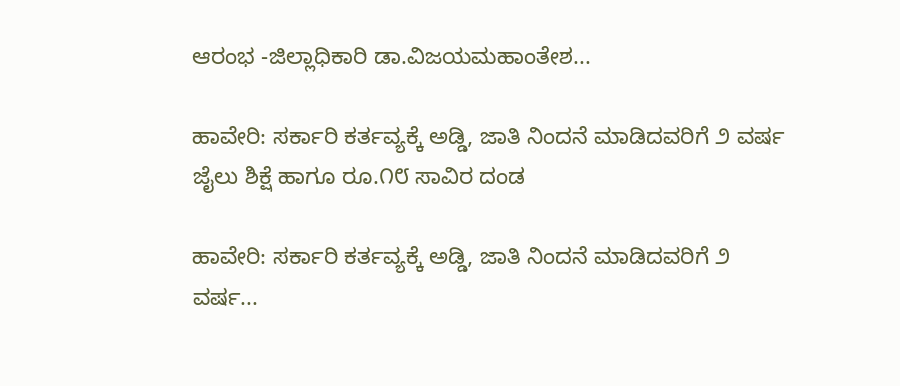ಆರಂಭ -ಜಿಲ್ಲಾಧಿಕಾರಿ ಡಾ.ವಿಜಯಮಹಾಂತೇಶ...

ಹಾವೇರಿ: ಸರ್ಕಾರಿ ಕರ್ತವ್ಯಕ್ಕೆ ಅಡ್ಡಿ, ಜಾತಿ ನಿಂದನೆ ಮಾಡಿದವರಿಗೆ ೨ ವರ್ಷ ಜೈಲು ಶಿಕ್ಷೆ ಹಾಗೂ ರೂ.೧೮ ಸಾವಿರ ದಂಡ

ಹಾವೇರಿ: ಸರ್ಕಾರಿ ಕರ್ತವ್ಯಕ್ಕೆ ಅಡ್ಡಿ, ಜಾತಿ ನಿಂದನೆ ಮಾಡಿದವರಿಗೆ ೨ ವರ್ಷ...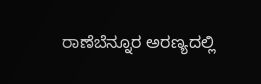ರಾಣೆಬೆನ್ನೂರ ಅರಣ್ಯದಲ್ಲಿ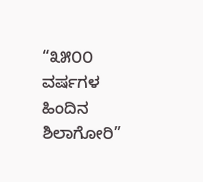“೩೫೦೦ ವರ್ಷಗಳ ಹಿಂದಿನ ಶಿಲಾಗೋರಿ”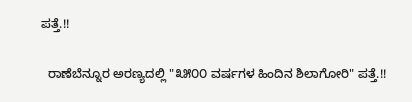ಪತ್ತೆ.!!

  ರಾಣೆಬೆನ್ನೂರ ಅರಣ್ಯದಲ್ಲಿ "೩೫೦೦ ವರ್ಷಗಳ ಹಿಂದಿನ ಶಿಲಾಗೋರಿ" ಪತ್ತೆ.!!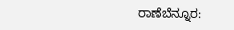ರಾಣೆಬೆನ್ನೂರ: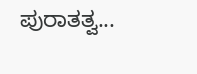ಪುರಾತತ್ವ...